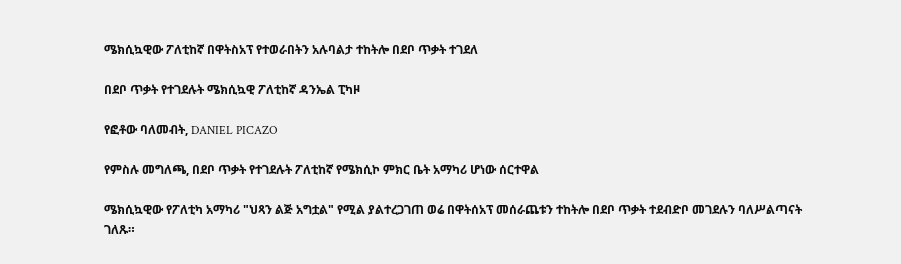ሜክሲኳዊው ፖለቲከኛ በዋትስአፕ የተወራበትን አሉባልታ ተከትሎ በደቦ ጥቃት ተገደለ

በደቦ ጥቃት የተገደሉት ሜክሲኳዊ ፖለቲከኛ ዳንኤል ፒካዞ

የፎቶው ባለመብት, DANIEL PICAZO

የምስሉ መግለጫ, በደቦ ጥቃት የተገደሉት ፖለቲከኛ የሜክሲኮ ምክር ቤት አማካሪ ሆነው ሰርተዋል

ሜክሲኳዊው የፖለቲካ አማካሪ "ህጻን ልጅ አግቷል" የሚል ያልተረጋገጠ ወሬ በዋትሰአፕ መሰራጨቱን ተከትሎ በደቦ ጥቃት ተደብድቦ መገደሉን ባለሥልጣናት ገለጹ።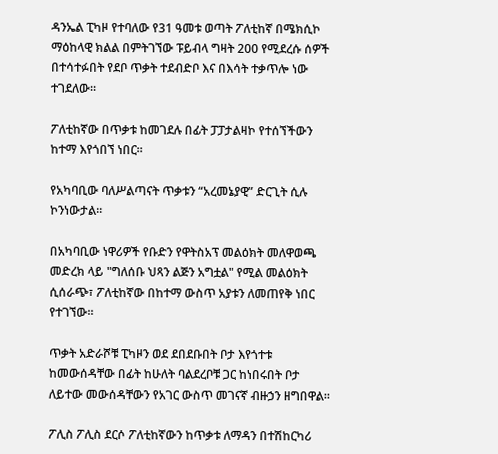ዳንኤል ፒካዞ የተባለው የ31 ዓመቱ ወጣት ፖለቲከኛ በሜክሲኮ ማዕከላዊ ክልል በምትገኘው ፑይብላ ግዛት 200 የሚደረሱ ሰዎች በተሳተፉበት የደቦ ጥቃት ተደብድቦ እና በእሳት ተቃጥሎ ነው ተገደለው።

ፖለቲከኛው በጥቃቱ ከመገደሉ በፊት ፓፓታልዛኮ የተሰኘችውን ከተማ እየጎበኘ ነበር።

የአካባቢው ባለሥልጣናት ጥቃቱን “አረመኔያዊ” ድርጊት ሲሉ ኮንነውታል።

በአካባቢው ነዋሪዎች የቡድን የዋትስአፕ መልዕክት መለዋወጫ መድረክ ላይ "ግለሰቡ ህጻን ልጅን አግቷል" የሚል መልዕክት ሲሰራጭ፣ ፖለቲከኛው በከተማ ውስጥ አያቱን ለመጠየቅ ነበር የተገኘው።

ጥቃት አድራሾቹ ፒካዞን ወደ ደበደቡበት ቦታ እየጎተቱ ከመውሰዳቸው በፊት ከሁለት ባልደረቦቹ ጋር ከነበሩበት ቦታ ለይተው መውሰዳቸውን የአገር ውስጥ መገናኛ ብዙኃን ዘግበዋል።

ፖሊስ ፖሊስ ደርሶ ፖለቲከኛውን ከጥቃቱ ለማዳን በተሽከርካሪ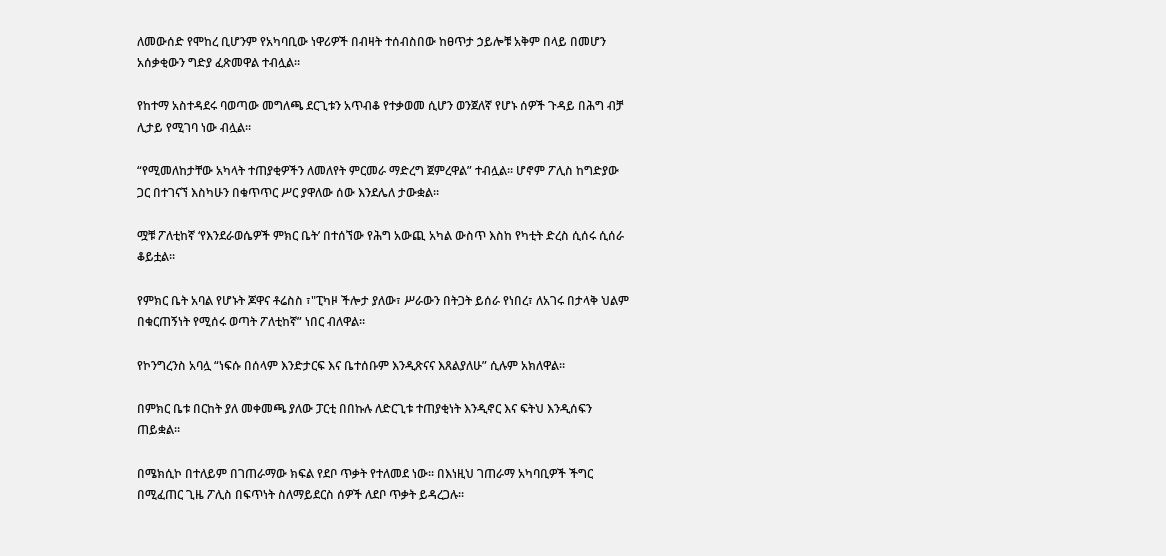ለመውሰድ የሞከረ ቢሆንም የአካባቢው ነዋሪዎች በብዛት ተሰብስበው ከፀጥታ ኃይሎቹ አቅም በላይ በመሆን አሰቃቂውን ግድያ ፈጽመዋል ተብሏል።

የከተማ አስተዳደሩ ባወጣው መግለጫ ደርጊቱን አጥብቆ የተቃወመ ሲሆን ወንጀለኛ የሆኑ ሰዎች ጉዳይ በሕግ ብቻ ሊታይ የሚገባ ነው ብሏል።

“የሚመለከታቸው አካላት ተጠያቂዎችን ለመለየት ምርመራ ማድረግ ጀምረዋል” ተብሏል። ሆኖም ፖሊስ ከግድያው ጋር በተገናኘ እስካሁን በቁጥጥር ሥር ያዋለው ሰው እንደሌለ ታውቋል።

ሟቹ ፖለቲከኛ ‘የእንደራወሴዎች ምክር ቤት’ በተሰኘው የሕግ አውጪ አካል ውስጥ እስከ የካቲት ድረስ ሲሰሩ ሲሰራ ቆይቷል።

የምክር ቤት አባል የሆኑት ጆዋና ቶሬስስ ፣"ፒካዞ ችሎታ ያለው፣ ሥራውን በትጋት ይሰራ የነበረ፣ ለአገሩ በታላቅ ህልም በቁርጠኝነት የሚሰሩ ወጣት ፖለቲከኛ” ነበር ብለዋል።

የኮንግረንስ አባሏ “ነፍሱ በሰላም እንድታርፍ እና ቤተሰቡም እንዲጽናና እጸልያለሁ” ሲሉም አክለዋል።

በምክር ቤቱ በርከት ያለ መቀመጫ ያለው ፓርቲ በበኩሉ ለድርጊቱ ተጠያቂነት እንዲኖር እና ፍትህ እንዲሰፍን ጠይቋል።

በሜክሲኮ በተለይም በገጠራማው ክፍል የደቦ ጥቃት የተለመደ ነው። በእነዚህ ገጠራማ አካባቢዎች ችግር በሚፈጠር ጊዜ ፖሊስ በፍጥነት ስለማይደርስ ሰዎች ለደቦ ጥቃት ይዳረጋሉ።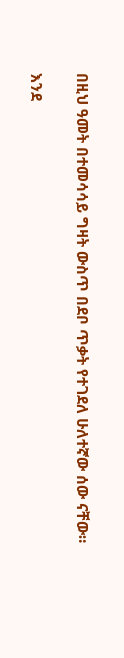በዚህ ዓመት በተመሳሳይ ግዛት ውስጥ በደቦ ጥቃት የተገደለ ሁለተኛው ሰው ናቸው።

እንደ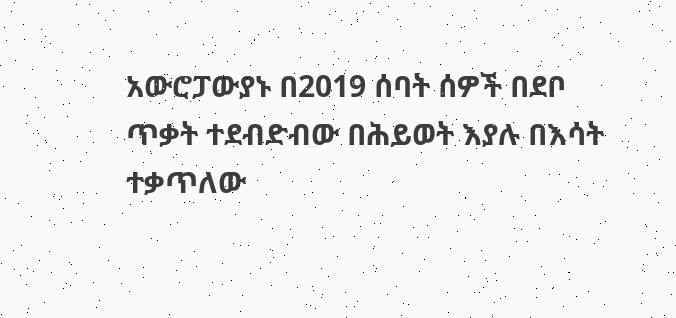አውሮፓውያኑ በ2019 ሰባት ሰዎች በደቦ ጥቃት ተደብድብው በሕይወት እያሉ በእሳት ተቃጥለው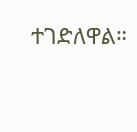ተገድለዋል።